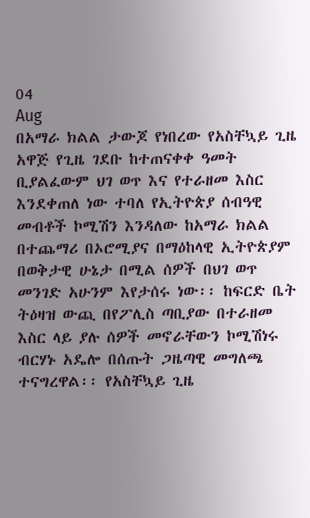04
Aug
በአማራ ክልል ታውጆ የነበረው የአስቸኳይ ጊዜ አዋጅ የጊዜ ገደቡ ከተጠናቀቀ ዓመት ቢያልፈውም ህገ ወጥ እና የተራዘመ እስር እንደቀጠለ ነው ተባለ የኢትዮጵያ ሰብዓዊ መብቶች ኮሚሽን እንዳለው ከአማራ ክልል በተጨማሪ በኦሮሚያና በማዕከላዊ ኢትዮጵያም በወቅታዊ ሁኔታ በሚል ሰዎች በህገ ወጥ መንገድ አሁንም እየታሰሩ ነው፡፡ ከፍርድ ቤት ትዕዛዝ ውጪ በየፖሊስ ጣቢያው በተራዘመ እስር ላይ ያሉ ሰዎች መኖራቸውን ኮሚሽነሩ ብርሃኑ አዴሎ በሰጡት ጋዜጣዊ መግለጫ ተናግረዋል፡፡ የአስቸኳይ ጊዜ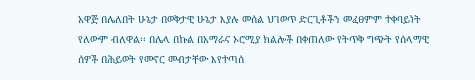አዋጅ በሌለበት ሁኔታ በወቅታዊ ሁኔታ እያሉ መሰል ህገወጥ ድርጊቶችን መፈፀምም ተቀባይነት የለውም ብለዋል፡፡ በሌላ በኩል በአማራና ኦሮሚያ ክልሎች በቀጠለው የትጥቅ ግጭት የሰላማዊ ሰዎች በሕይወት የመኖር መብታቸው እየተጣሰ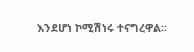እንደሆነ ኮሚሽነሩ ተናግረዋል፡፡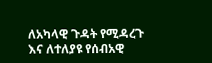ለአካላዊ ጉዳት የሚዳረጉ እና ለተለያዩ የሰብአዊ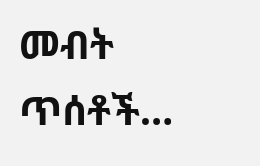መብት ጥሰቶች…